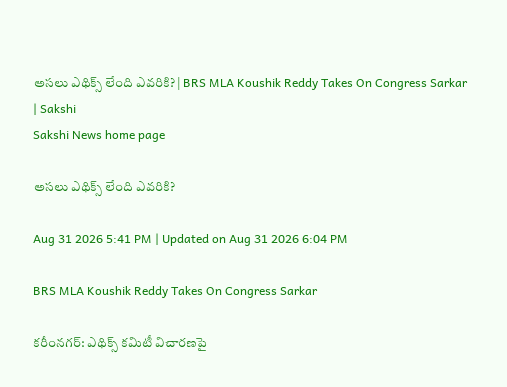అసలు ఎథిక్స్ లేంది ఎవరికి? | BRS MLA Koushik Reddy Takes On Congress Sarkar | Sakshi
Sakshi News home page

అసలు ఎథిక్స్ లేంది ఎవరికి?

Aug 31 2026 5:41 PM | Updated on Aug 31 2026 6:04 PM

BRS MLA Koushik Reddy Takes On Congress Sarkar

కరీంనగర్‌: ఎథిక్స్‌ కమిటీ విచారణపై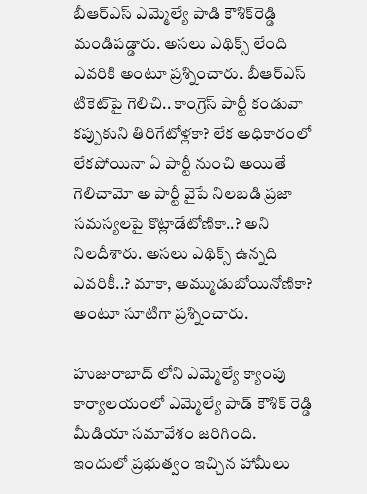బీఆర్‌ఎస్‌ ఎమ్మెల్యే పాడి కౌశిక్‌రెడ్డి మండిపడ్డారు. అసలు ఎథిక్స్‌ లేంది ఎవరికి అంటూ ప్రశ్నించారు. బీఆర్‌ఎస్‌ టికెట్‌పై గెలిచి.. కాం‍గ్రెస్‌ పార్టీ కండువా కప్పుకుని తిరిగేటోళ్లకా? లేక అధికారంలో లేకపోయినా ఏ పార్టీ నుంచి అయితే గెలిచామో అ పార్టీ వైపే నిలబడి ప్రజా సమస్యలపై కొట్లాడేటోణికా..? అని నిలదీశారు. అసలు ఎథిక్స్ ఉన్నది ఎవరికీ..? మాకా, అమ్ముడుబోయినోణికా? అంటూ సూటిగా ప్రశ్నించారు.

హుజురాబాద్ లోని ఎమ్మెల్యే క్యాంపు కార్యాలయంలో ఎమ్మెల్యే పాడ్ కౌశిక్ రెడ్డి మీడియా సమావేశం జరిగింది.  ఇందులో ప్రభుత్వం ఇచ్చిన హామీలు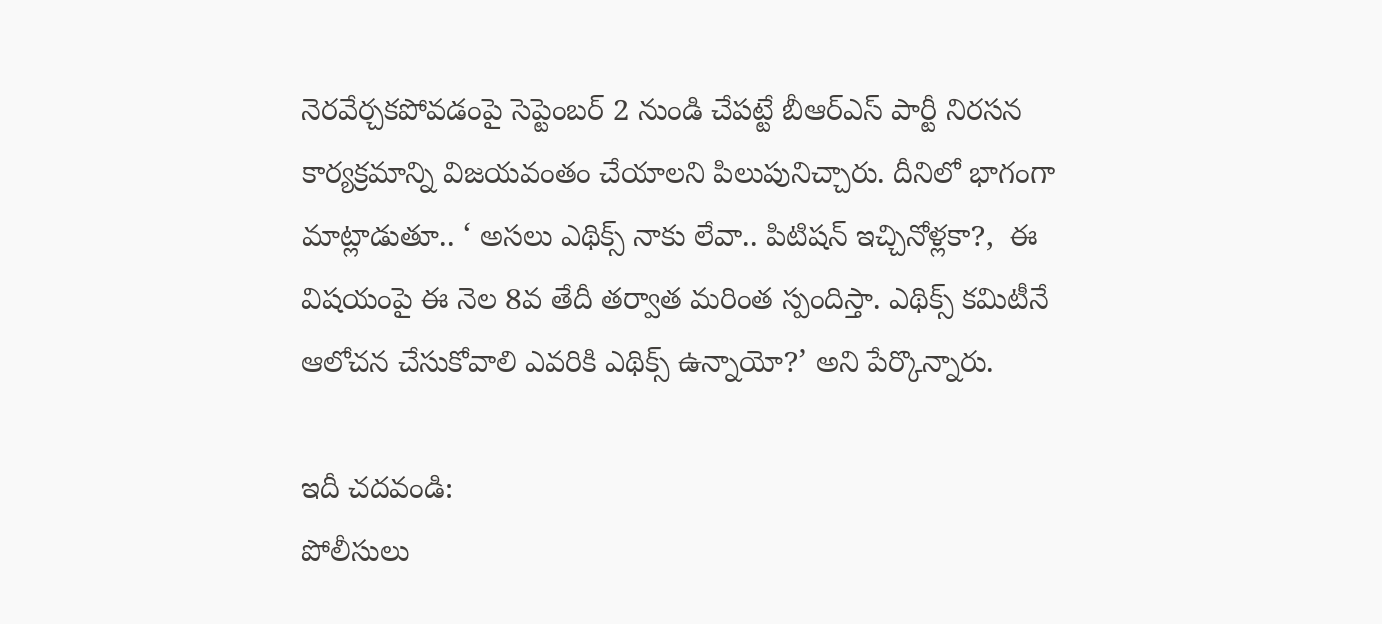నెరవేర్చకపోవడంపై సెప్టెంబర్ 2 నుండి చేపట్టే బీఆర్ఎస్ పార్టీ నిరసన కార్యక్రమాన్ని విజయవంతం చేయాలని పిలుపునిచ్చారు. దీనిలో భాగంగా మాట్లాడుతూ.. ‘ అసలు ఎథిక్స్ నాకు లేవా.. పిటిషన్ ఇచ్చినోళ్లకా?,  ఈ విషయంపై ఈ నెల 8వ తేదీ తర్వాత మరింత స్పందిస్తా. ఎథిక్స్ కమిటీనే ఆలోచన చేసుకోవాలి ఎవరికి ఎథిక్స్ ఉన్నాయో?’ అని పేర్కొన్నారు.

ఇదీ చదవండి:
పోలీసులు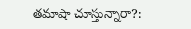తమాషా చూస్తున్నారా?: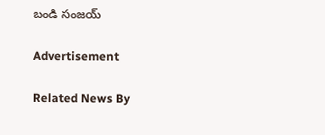బండి సంజయ్‌

Advertisement

Related News By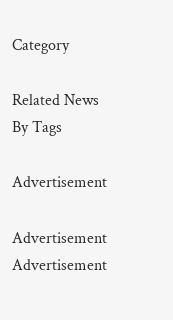Category

Related News By Tags

Advertisement

Advertisement
Advertisement